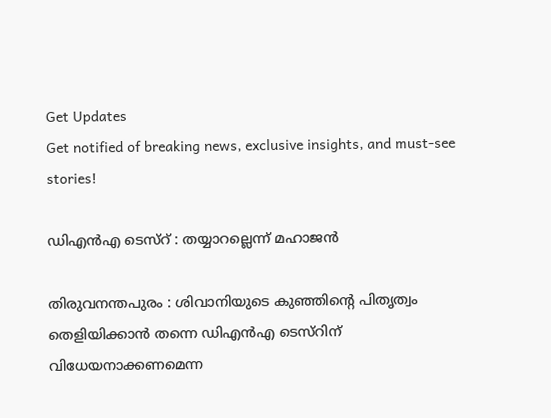Get Updates
Get notified of breaking news, exclusive insights, and must-see stories!

ഡിഎന്‍എ ടെസ്റ് : തയ്യാറല്ലെന്ന് മഹാജന്‍

തിരുവനന്തപുരം : ശിവാനിയുടെ കുഞ്ഞിന്റെ പിതൃത്വം തെളിയിക്കാന്‍ തന്നെ ഡിഎന്‍എ ടെസ്റിന് വിധേയനാക്കണമെന്ന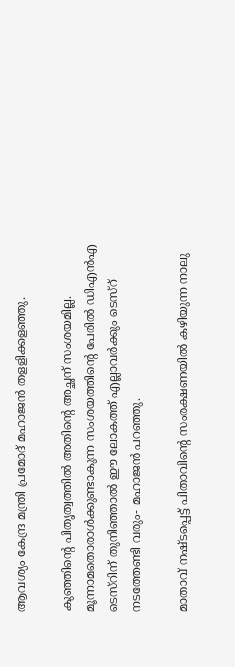ആവശ്യം കേന്ദ്ര മന്ത്രി പ്രമോദ് മഹാജന്‍ തളളിക്കളഞ്ഞു.

കുഞ്ഞിന്റെ പിതൃത്വത്തില്‍ അതിന്റെ അച്ഛന് സംശയമില്ല. മൂന്നാമതൊരാള്‍ക്കുണ്ടാകുന്ന സംശയത്തിന്റെ പേരില്‍ ഡിഎന്‍എ ടെസ്റിന് തുനിഞ്ഞാല്‍ ഈ ലോകത്ത് എല്ലാവര്‍ക്കും ടെസ്റ് നടത്തേണ്ടി വരും- മഹാജന്‍ പറഞ്ഞു.

മാതാവ് നഷ്ടപ്പെട്ട് പിതാവിന്റെ സംരക്ഷണയില്‍ കഴിയുന്ന നാലു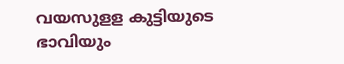വയസുളള കുട്ടിയുടെ ഭാവിയും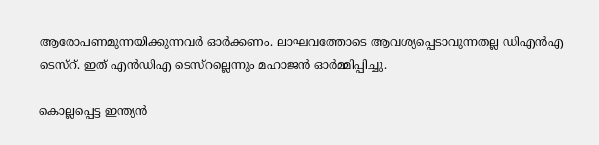ആരോപണമുന്നയിക്കുന്നവര്‍ ഓര്‍ക്കണം. ലാഘവത്തോടെ ആവശ്യപ്പെടാവുന്നതല്ല ഡിഎന്‍എ ടെസ്റ്. ഇത് എന്‍ഡിഎ ടെസ്റല്ലെന്നും മഹാജന്‍ ഓര്‍മ്മിപ്പിച്ചു.

കൊല്ലപ്പെട്ട ഇന്ത്യന്‍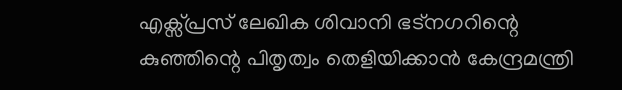എക്സ്പ്രസ് ലേഖിക ശിവാനി ഭട്നഗറിന്റെ കുഞ്ഞിന്റെ പിതൃത്വം തെളിയിക്കാന്‍ കേന്ദ്രമന്ത്രി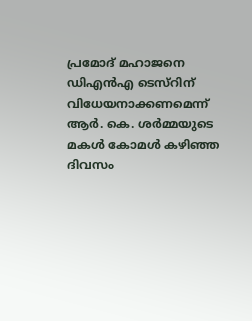പ്രമോദ് മഹാജനെ ഡിഎന്‍എ ടെസ്റിന് വിധേയനാക്കണമെന്ന് ആര്‍. കെ. ശര്‍മ്മയുടെ മകള്‍ കോമള്‍ കഴിഞ്ഞ ദിവസം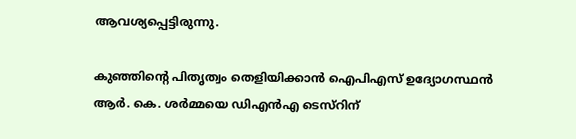ആവശ്യപ്പെട്ടിരുന്നു.

കുഞ്ഞിന്റെ പിതൃത്വം തെളിയിക്കാന്‍ ഐപിഎസ് ഉദ്യോഗസ്ഥന്‍ ആര്‍. കെ. ശര്‍മ്മയെ ഡിഎന്‍എ ടെസ്റിന്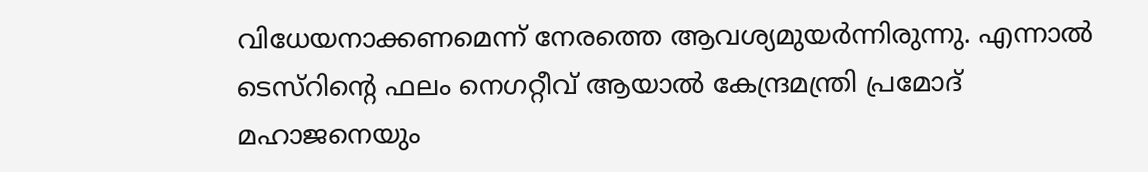വിധേയനാക്കണമെന്ന് നേരത്തെ ആവശ്യമുയര്‍ന്നിരുന്നു. എന്നാല്‍ ടെസ്റിന്റെ ഫലം നെഗറ്റീവ് ആയാല്‍ കേന്ദ്രമന്ത്രി പ്രമോദ് മഹാജനെയും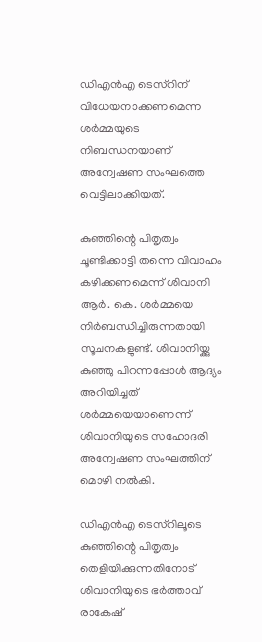ഡിഎന്‍എ ടെസ്റിന് വിധേയനാക്കണമെന്ന ശര്‍മ്മയുടെ നിബന്ധനയാണ് അന്വേഷണ സംഘത്തെ വെട്ടിലാക്കിയത്.

കുഞ്ഞിന്റെ പിതൃത്വം ചൂണ്ടിക്കാട്ടി തന്നെ വിവാഹം കഴിക്കണമെന്ന് ശിവാനി ആര്‍. കെ. ശര്‍മ്മയെ നിര്‍ബന്ധിച്ചിരുന്നതായി സൂചനകളുണ്ട്. ശിവാനിയ്ക്കു കുഞ്ഞു പിറന്നപ്പോള്‍ ആദ്യം അറിയിച്ചത് ശര്‍മ്മയെയാണെന്ന് ശിവാനിയുടെ സഹോദരി അന്വേഷണ സംഘത്തിന് മൊഴി നല്‍കി.

ഡിഎന്‍എ ടെസ്റിലൂടെ കുഞ്ഞിന്റെ പിതൃത്വം തെളിയിക്കുന്നതിനോട് ശിവാനിയുടെ ഭര്‍ത്താവ് രാകേഷ്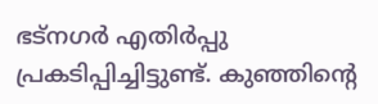ഭട്നഗര്‍ എതിര്‍പ്പു പ്രകടിപ്പിച്ചിട്ടുണ്ട്. കുഞ്ഞിന്റെ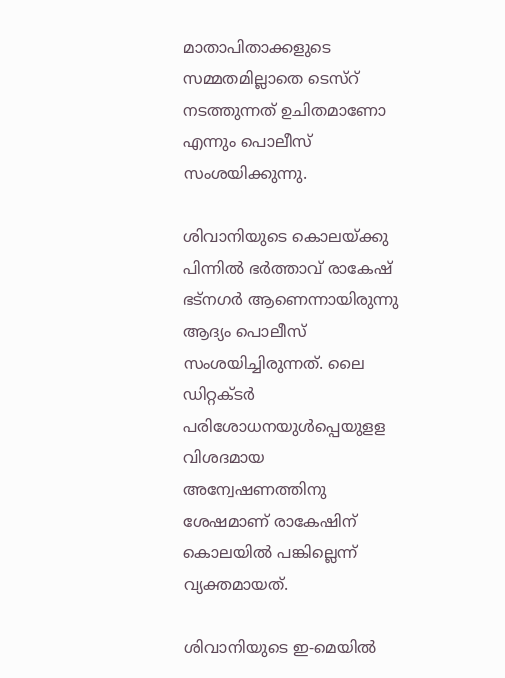മാതാപിതാക്കളുടെ സമ്മതമില്ലാതെ ടെസ്റ് നടത്തുന്നത് ഉചിതമാണോ എന്നും പൊലീസ് സംശയിക്കുന്നു.

ശിവാനിയുടെ കൊലയ്ക്കു പിന്നില്‍ ഭര്‍ത്താവ് രാകേഷ് ഭട്നഗര്‍ ആണെന്നായിരുന്നു ആദ്യം പൊലീസ് സംശയിച്ചിരുന്നത്. ലൈ ഡിറ്റക്ടര്‍ പരിശോധനയുള്‍പ്പെയുളള വിശദമായ അന്വേഷണത്തിനു ശേഷമാണ് രാകേഷിന് കൊലയില്‍ പങ്കില്ലെന്ന് വ്യക്തമായത്.

ശിവാനിയുടെ ഇ-മെയില്‍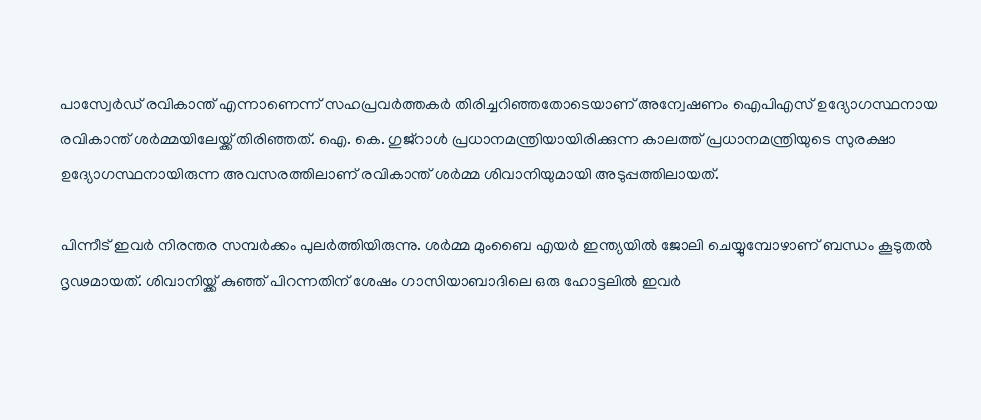പാസ്വേര്‍ഡ് രവികാന്ത് എന്നാണെന്ന് സഹപ്രവര്‍ത്തകര്‍ തിരിച്ചറിഞ്ഞതോടെയാണ് അന്വേഷണം ഐപിഎസ് ഉദ്യോഗസ്ഥനായ രവികാന്ത് ശര്‍മ്മയിലേയ്ക്ക് തിരിഞ്ഞത്. ഐ. കെ. ഗുജ്റാള്‍ പ്രധാനമന്ത്രിയായിരിക്കുന്ന കാലത്ത് പ്രധാനമന്ത്രിയുടെ സുരക്ഷാ ഉദ്യോഗസ്ഥനായിരുന്ന അവസരത്തിലാണ് രവികാന്ത് ശര്‍മ്മ ശിവാനിയുമായി അടുപ്പത്തിലായത്.

പിന്നീട് ഇവര്‍ നിരന്തര സമ്പര്‍ക്കം പുലര്‍ത്തിയിരുന്നു. ശര്‍മ്മ മുംബൈ എയര്‍ ഇന്ത്യയില്‍ ജോലി ചെയ്യുമ്പോഴാണ് ബന്ധം കൂടുതല്‍ ദൃഢമായത്. ശിവാനിയ്ക്ക് കുഞ്ഞ് പിറന്നതിന് ശേഷം ഗാസിയാബാദിലെ ഒരു ഹോട്ടലില്‍ ഇവര്‍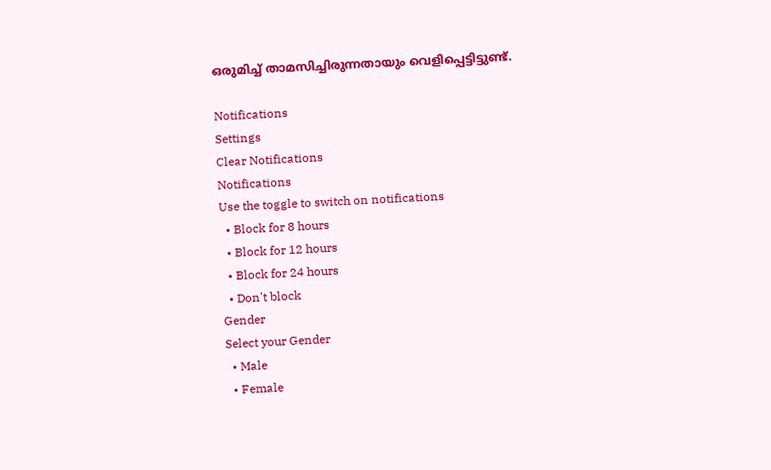ഒരുമിച്ച് താമസിച്ചിരുന്നതായും വെളിപ്പെട്ടിട്ടുണ്ട്.

Notifications
Settings
Clear Notifications
Notifications
Use the toggle to switch on notifications
  • Block for 8 hours
  • Block for 12 hours
  • Block for 24 hours
  • Don't block
Gender
Select your Gender
  • Male
  • Female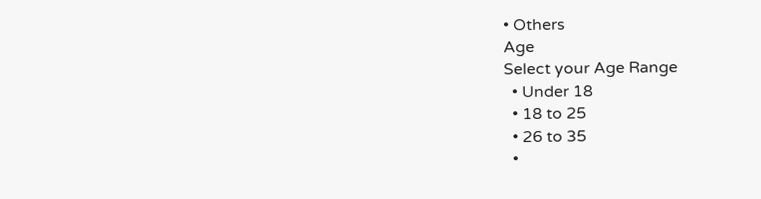• Others
Age
Select your Age Range
  • Under 18
  • 18 to 25
  • 26 to 35
  •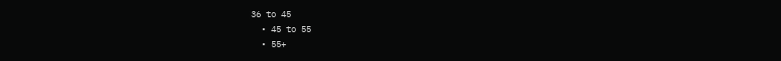36 to 45
  • 45 to 55
  • 55+